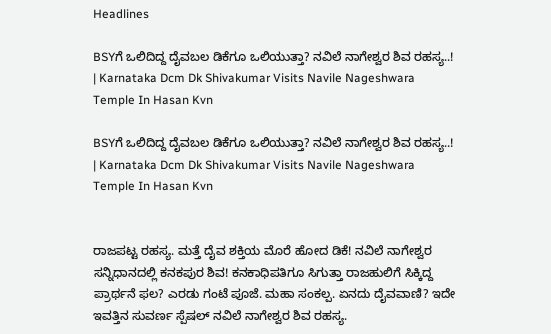Headlines

BSYಗೆ ಒಲಿದಿದ್ದ ದೈವಬಲ ಡಿಕೆಗೂ ಒಲಿಯುತ್ತಾ? ನವಿಲೆ ನಾಗೇಶ್ವರ ಶಿವ ರಹಸ್ಯ..! | Karnataka Dcm Dk Shivakumar Visits Navile Nageshwara Temple In Hasan Kvn

BSYಗೆ ಒಲಿದಿದ್ದ ದೈವಬಲ ಡಿಕೆಗೂ ಒಲಿಯುತ್ತಾ? ನವಿಲೆ ನಾಗೇಶ್ವರ ಶಿವ ರಹಸ್ಯ..! | Karnataka Dcm Dk Shivakumar Visits Navile Nageshwara Temple In Hasan Kvn


ರಾಜಪಟ್ಟ ರಹಸ್ಯ. ಮತ್ತೆ ದೈವ ಶಕ್ತಿಯ ಮೊರೆ ಹೋದ ಡಿಕೆ! ನವಿಲೆ ನಾಗೇಶ್ವರ ಸನ್ನಿಧಾನದಲ್ಲಿ ಕನಕಪುರ ಶಿವ! ಕನಕಾಧಿಪತಿಗೂ ಸಿಗುತ್ತಾ ರಾಜಹುಲಿಗೆ ಸಿಕ್ಕಿದ್ದ ಪ್ರಾರ್ಥನೆ ಫಲ? ಎರಡು ಗಂಟೆ ಪೂಜೆ. ಮಹಾ ಸಂಕಲ್ಪ. ಏನದು ದೈವವಾಣಿ? ಇದೇ ಇವತ್ತಿನ ಸುವರ್ಣ ಸ್ಪೆಷಲ್ ನವಿಲೆ ನಾಗೇಶ್ವರ ಶಿವ ರಹಸ್ಯ.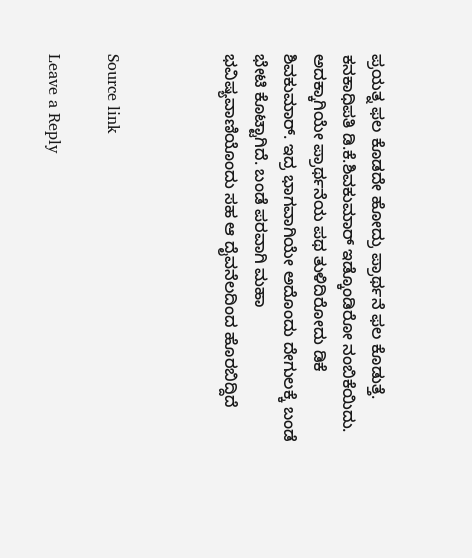ಪ್ರಯತ್ನ ಫಲ ಕೊಡದೇ ಹೋದ್ರು ಪ್ರಾರ್ಥನೆ ಫಲ ಕೊಡುತ್ತೆ. ಕನಕಾಧಿಪತಿ ಡಿ.ಕೆ.ಶಿವಕುಮಾರ್ ಇಡ್ಕೊಂಡಿರೋ ನಂಬಿಕೆಯಿದು. ಅದಕ್ಕಾಗಿಯೇ ಪ್ರಾರ್ಥನೆಯ ಪಥ ತುಳಿದಿರೋದು ಡಿಕೆ ಶಿವಕುಮಾರ್. ಇದ್ರ ಭಾಗವಾಗಿಯೇ ಅದೊಂದು ದೇಗುಲಕ್ಕೆ ಬಂಡೆ ಭೇಟಿ ಕೊಟ್ಟಾಗಿದೆ. ಬಂಡೆ ಪರವಾಗಿ ಮಹಾ ಭವಿಷ್ಯವಾಣಿಯೊಂದು ಸಹ ಆ ದೈವನೆಲದಿಂದ ಹೊರಬಿದ್ದಿದೆ



Source link

Leave a Reply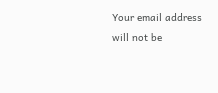Your email address will not be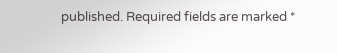published. Required fields are marked *